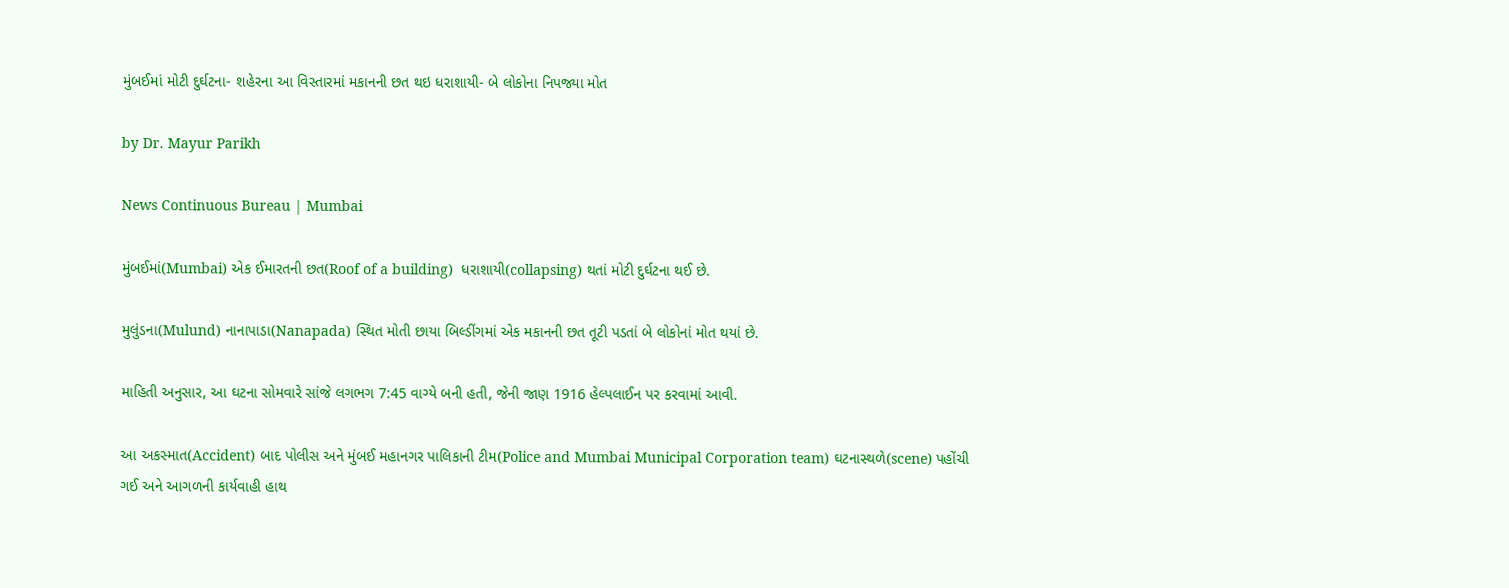મુંબઈમાં મોટી દુર્ઘટના- શહેરના આ વિસ્તારમાં મકાનની છત થઇ ધરાશાયી- બે લોકોના નિપજ્યા મોત

by Dr. Mayur Parikh

News Continuous Bureau | Mumbai

મુંબઈમાં(Mumbai) એક ઈમારતની છત(Roof of a building)  ધરાશાયી(collapsing) થતાં મોટી દુર્ઘટના થઈ છે.

મુલુંડના(Mulund) નાનાપાડા(Nanapada) સ્થિત મોતી છાયા બિલ્ડીંગમાં એક મકાનની છત તૂટી પડતાં બે લોકોનાં મોત થયાં છે.

માહિતી અનુસાર, આ ઘટના સોમવારે સાંજે લગભગ 7:45 વાગ્યે બની હતી, જેની જાણ 1916 હેલ્પલાઈન પર કરવામાં આવી.

આ અકસ્માત(Accident) બાદ પોલીસ અને મુંબઈ મહાનગર પાલિકાની ટીમ(Police and Mumbai Municipal Corporation team) ઘટનાસ્થળે(scene) પહોંચી ગઈ અને આગળની કાર્યવાહી હાથ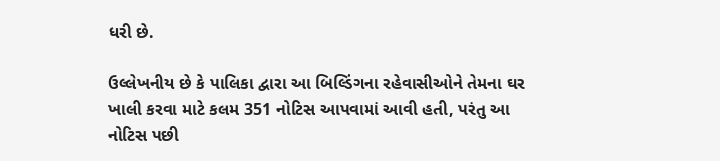ધરી છે.

ઉલ્લેખનીય છે કે પાલિકા દ્વારા આ બિલ્ડિંગના રહેવાસીઓને તેમના ઘર ખાલી કરવા માટે કલમ 351 નોટિસ આપવામાં આવી હતી, પરંતુ આ નોટિસ પછી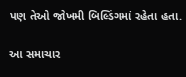પણ તેઓ જોખમી બિલ્ડિંગમાં રહેતા હતા.

આ સમાચાર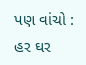પણ વાંચો : હર ઘર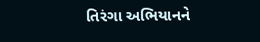તિરંગા અભિયાનને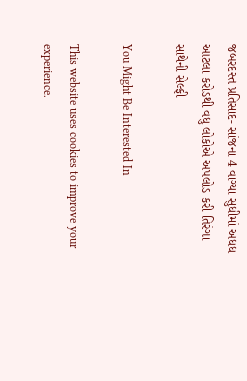જબરદસ્ત પ્રતિસાદ- સાંજના 4 વાગ્યા સુધીમાં અધધ આટલા કરોડથી વધુ લોકોએ અપલોડ કરી તિરંગા સાથેની સેલ્ફી

You Might Be Interested In

This website uses cookies to improve your experience.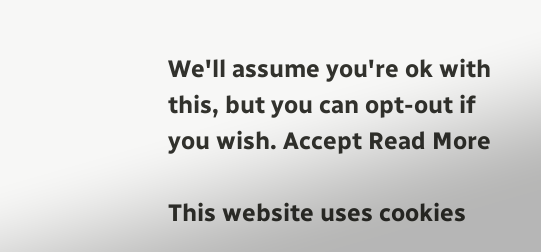We'll assume you're ok with this, but you can opt-out if you wish. Accept Read More

This website uses cookies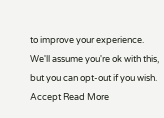to improve your experience. We'll assume you're ok with this, but you can opt-out if you wish. Accept Read More